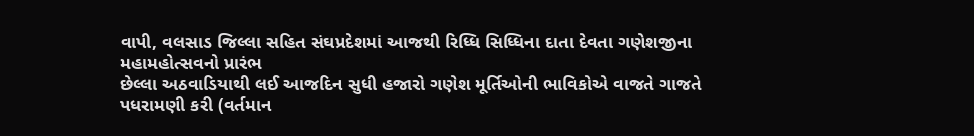વાપી, વલસાડ જિલ્લા સહિત સંઘપ્રદેશમાં આજથી રિધ્ધિ સિધ્ધિના દાતા દેવતા ગણેશજીના મહામહોત્સવનો પ્રારંભ
છેલ્લા અઠવાડિયાથી લઈ આજદિન સુધી હજારો ગણેશ મૂર્તિઓની ભાવિકોએ વાજતે ગાજતે પધરામણી કરી (વર્તમાન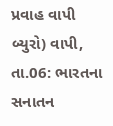પ્રવાહ વાપી બ્યુરો) વાપી, તા.06: ભારતના સનાતન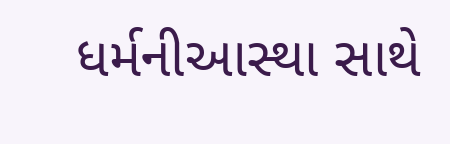ધર્મનીઆસ્થા સાથે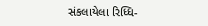સંકલાયેલા રિધ્ધિ-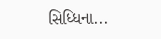સિધ્ધિના...